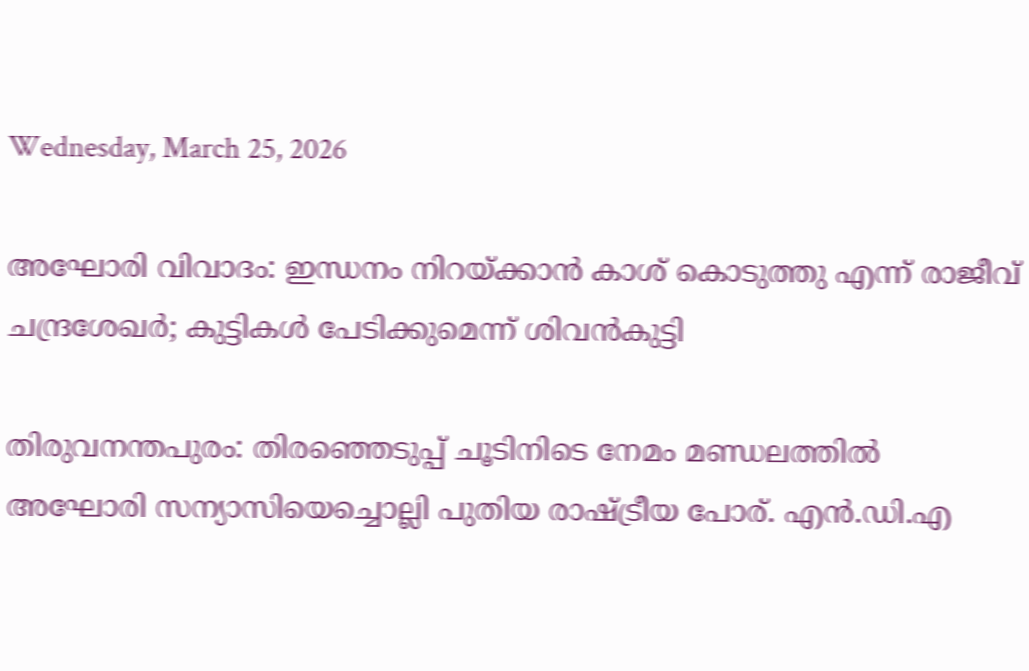Wednesday, March 25, 2026

അഘോരി വിവാദം: ഇന്ധനം നിറയ്ക്കാൻ കാശ് കൊടുത്തു എന്ന് രാജീവ് ചന്ദ്രശേഖർ; കുട്ടികൾ പേടിക്കുമെന്ന് ശിവൻകുട്ടി

തിരുവനന്തപുരം: തിരഞ്ഞെടുപ്പ് ചൂടിനിടെ നേമം മണ്ഡലത്തിൽ അഘോരി സന്യാസിയെച്ചൊല്ലി പുതിയ രാഷ്ട്രീയ പോര്. എൻ.ഡി.എ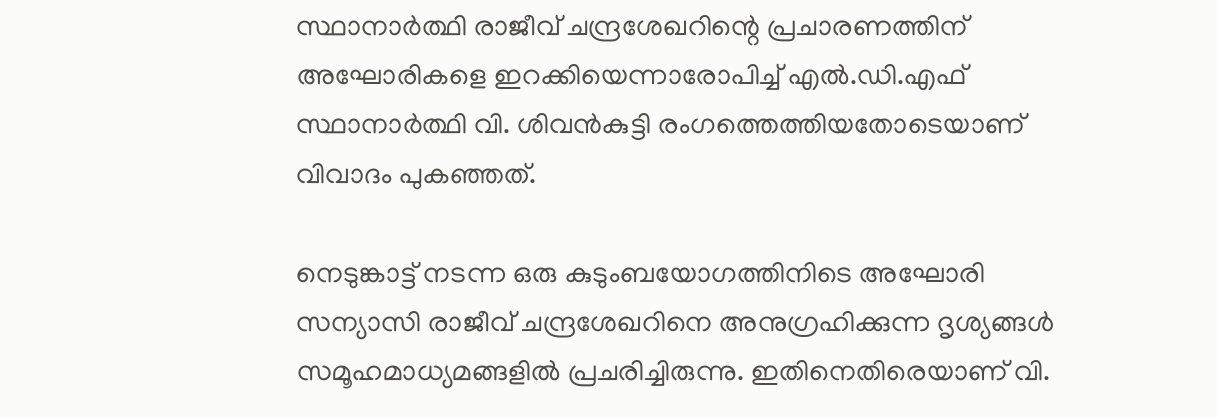സ്ഥാനാർത്ഥി രാജീവ് ചന്ദ്രശേഖറിന്റെ പ്രചാരണത്തിന് അഘോരികളെ ഇറക്കിയെന്നാരോപിച്ച് എൽ.ഡി.എഫ് സ്ഥാനാർത്ഥി വി. ശിവൻകുട്ടി രംഗത്തെത്തിയതോടെയാണ് വിവാദം പുകഞ്ഞത്.

നെടുങ്കാട്ട് നടന്ന ഒരു കുടുംബയോഗത്തിനിടെ അഘോരി സന്യാസി രാജീവ് ചന്ദ്രശേഖറിനെ അനുഗ്രഹിക്കുന്ന ദൃശ്യങ്ങൾ സമൂഹമാധ്യമങ്ങളിൽ പ്രചരിച്ചിരുന്നു. ഇതിനെതിരെയാണ് വി.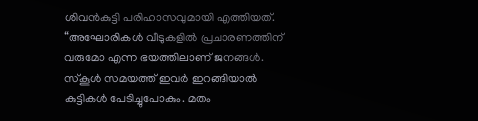ശിവൻകുട്ടി പരിഹാസവുമായി എത്തിയത്. “അഘോരികൾ വീടുകളിൽ പ്രചാരണത്തിന് വരുമോ എന്ന ഭയത്തിലാണ് ജനങ്ങൾ. സ്കൂൾ സമയത്ത് ഇവർ ഇറങ്ങിയാൽ കുട്ടികൾ പേടിച്ചുപോകും. മതം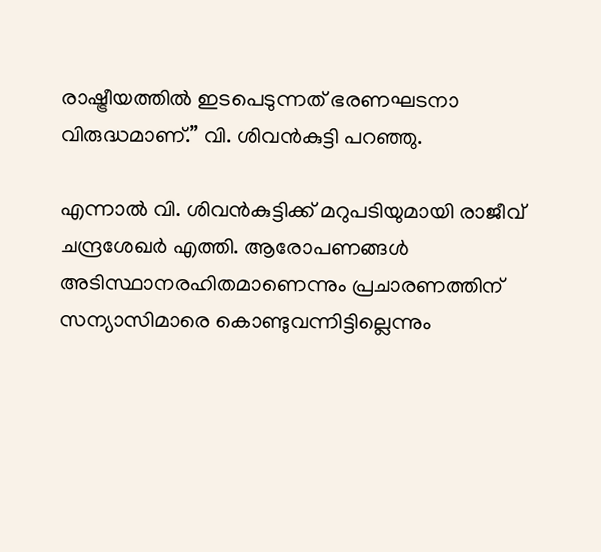രാഷ്ട്രീയത്തിൽ ഇടപെടുന്നത് ഭരണഘടനാ വിരുദ്ധമാണ്.” വി. ശിവൻകുട്ടി പറഞ്ഞു.

എന്നാൽ വി. ശിവൻകുട്ടിക്ക് മറുപടിയുമായി രാജീവ് ചന്ദ്രശേഖർ എത്തി. ആരോപണങ്ങൾ അടിസ്ഥാനരഹിതമാണെന്നും പ്രചാരണത്തിന് സന്യാസിമാരെ കൊണ്ടുവന്നിട്ടില്ലെന്നും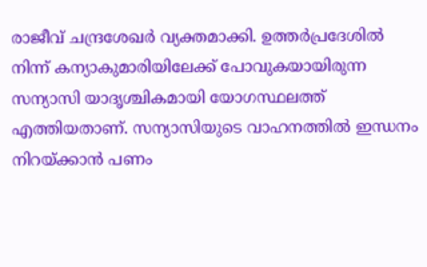രാജീവ് ചന്ദ്രശേഖർ വ്യക്തമാക്കി. ഉത്തർപ്രദേശിൽ നിന്ന് കന്യാകുമാരിയിലേക്ക് പോവുകയായിരുന്ന സന്യാസി യാദൃശ്ചികമായി യോഗസ്ഥലത്ത് എത്തിയതാണ്. സന്യാസിയുടെ വാഹനത്തിൽ ഇന്ധനം നിറയ്ക്കാൻ പണം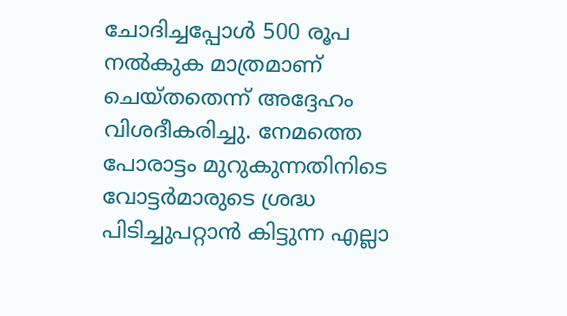ചോദിച്ചപ്പോൾ 500 രൂപ നൽകുക മാത്രമാണ് ചെയ്തതെന്ന് അദ്ദേഹം വിശദീകരിച്ചു. നേമത്തെ പോരാട്ടം മുറുകുന്നതിനിടെ വോട്ടർമാരുടെ ശ്രദ്ധ പിടിച്ചുപറ്റാൻ കിട്ടുന്ന എല്ലാ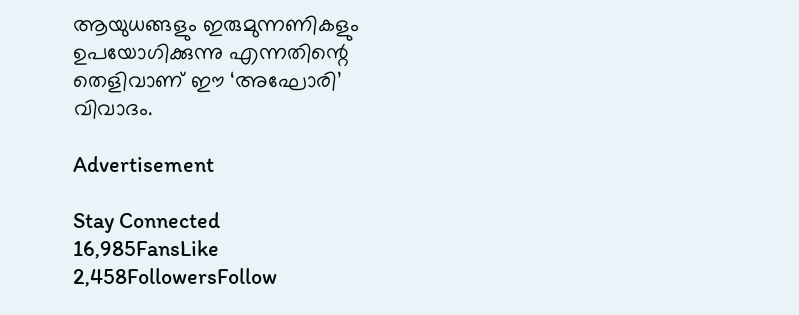ആയുധങ്ങളും ഇരുമുന്നണികളും ഉപയോഗിക്കുന്നു എന്നതിന്റെ തെളിവാണ് ഈ ‘അഘോരി’ വിവാദം.

Advertisement

Stay Connected
16,985FansLike
2,458FollowersFollow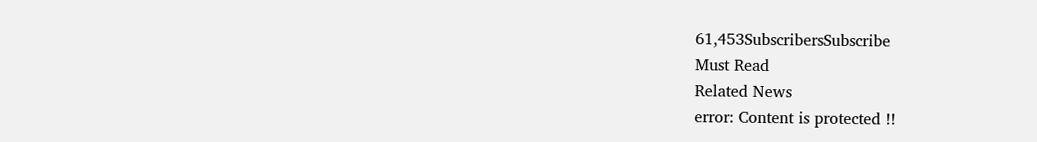61,453SubscribersSubscribe
Must Read
Related News
error: Content is protected !!